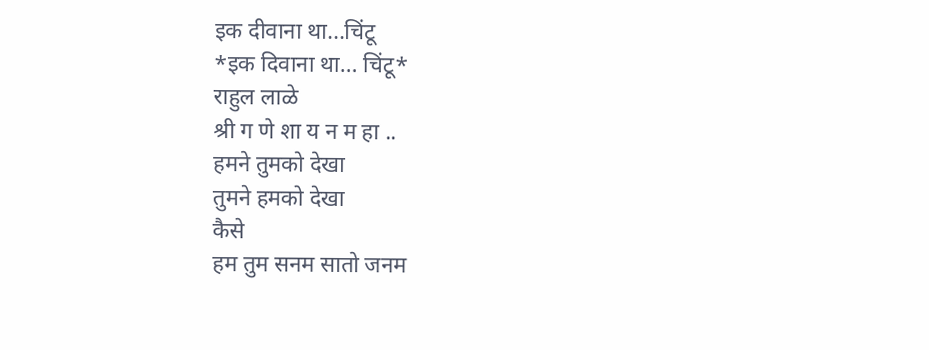इक दीवाना था...चिंटू
*इक दिवाना था… चिंटू*
राहुल लाळे
श्री ग णे शा य न म हा ..
हमने तुमको देखा
तुमने हमको देखा
कैसे
हम तुम सनम सातो जनम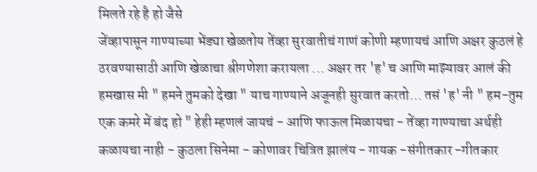मिलते रहे है हो जैसे
जेंव्हापासून गाण्याच्या भेंड्या खेळतोय तेंव्हा सुरवातीचं गाणं कोणी म्हणायचं आणि अक्षर कुठलं हे ठरवण्यासाठी आणि खेळाचा श्रीगणेशा करायला ... अक्षर तर 'ह' च आणि माझ्यावर आलं की हमखास मी " हमने तुमको देखा " याच गाण्याने अजूनही सुरवात करतो… तसं 'ह' नी " हम-तुम एक कमरे में बंद हो " हेही म्हणलं जायचं - आणि फाऊल मिळायचा - तेंव्हा गाण्याचा अर्थही कळायचा नाही - कुठला सिनेमा - कोणावर चित्रित झालंय - गायक -संगीतकार -गीतकार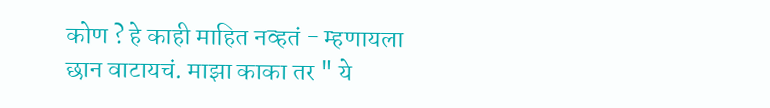कोण ? हे काही माहित नव्हतं - म्हणायला छान वाटायचं. माझा काका तर " ये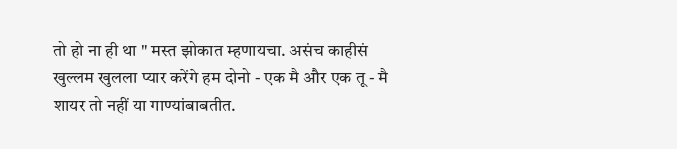तो हो ना ही था " मस्त झोकात म्हणायचा. असंच काहीसं खुल्लम खुलला प्यार करेंगे हम दोनो - एक मै और एक तू - मै शायर तो नहीं या गाण्यांबाबतीत.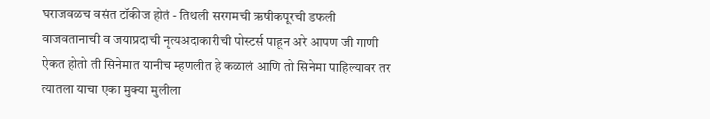घराजवळच वसंत टॉकीज होतं - तिथली सरगमची ऋषीकपूरची डफली वाजवतानाची व जयाप्रदाची नृत्यअदाकारीची पोस्टर्स पाहून अरे आपण जी गाणी ऐकत होतो ती सिनेमात यानीच म्हणलीत हे कळालं आणि तो सिनेमा पाहिल्यावर तर त्यातला याचा एका मुक्या मुलीला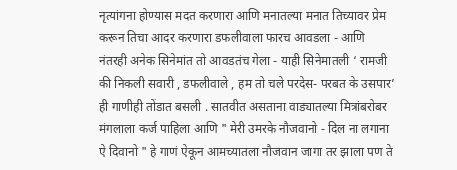नृत्यांगना होण्यास मदत करणारा आणि मनातल्या मनात तिच्यावर प्रेम करून तिचा आदर करणारा डफलीवाला फारच आवडला - आणि नंतरही अनेक सिनेमांत तो आवडतंच गेला - याही सिनेमातली ‘ रामजी की निकली सवारी , डफलीवाले , हम तो चले परदेस- परबत के उसपार’ ही गाणीही तोंडात बसली . सातवीत असताना वाड्यातल्या मित्रांबरोबर मंगलाला कर्ज पाहिला आणि " मेरी उमरके नौजवानो - दिल ना लगाना ऐ दिवानो " हे गाणं ऐकून आमच्यातला नौजवान जागा तर झाला पण ते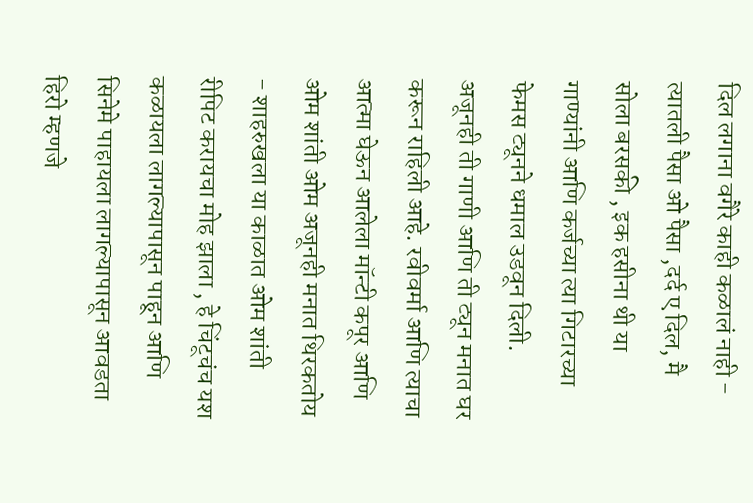दिल लगाना वगैरे काही कळालं नाही - त्यातली पैसा ओ पैसा ,दर्द ए दिल, मै सोला बरसकी , इक हसीना थी या गाण्यांनी आणि कर्जच्या त्या गिटारच्या फेमस ट्यूनने धमाल उडवून दिली. अजूनही ती गाणी आणि ती ट्यून मनात घर करून राहिली आहे. रवीवर्मा आणि त्याचा आत्मा घेऊन आलेला मॉन्टी कपूर आणि ओम शांती ओम अजूनही मनात थिरकतोय - शाहरुखला या काळात ओम शांती रीपिट करायचा मोह झाला , हे चिंटूचंच यश
कळायला लागल्यापासून पाहून आणि सिनेमे पाहायला लागल्यापासून आवडता हिरो म्हणजे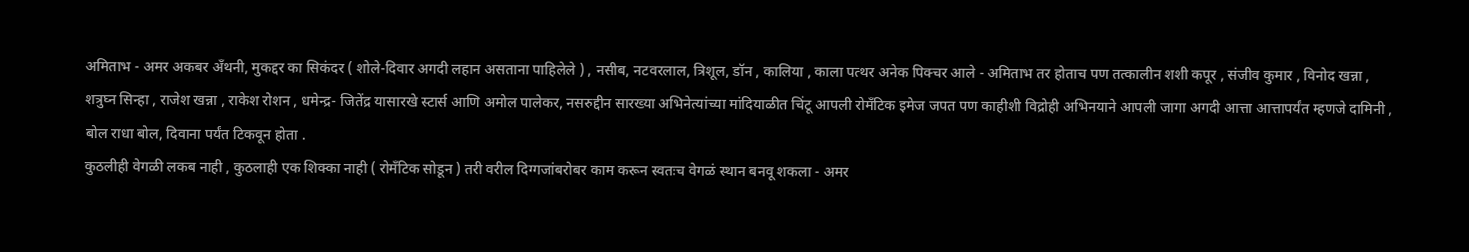अमिताभ - अमर अकबर अँथनी, मुकद्दर का सिकंदर ( शोले-दिवार अगदी लहान असताना पाहिलेले ) , नसीब, नटवरलाल, त्रिशूल, डॉन , कालिया , काला पत्थर अनेक पिक्चर आले - अमिताभ तर होताच पण तत्कालीन शशी कपूर , संजीव कुमार , विनोद खन्ना , शत्रुघ्न सिन्हा , राजेश खन्ना , राकेश रोशन , धमेन्द्र- जितेंद्र यासारखे स्टार्स आणि अमोल पालेकर, नसरुद्दीन सारख्या अभिनेत्यांच्या मांदियाळीत चिंटू आपली रोमँटिक इमेज जपत पण काहीशी विद्रोही अभिनयाने आपली जागा अगदी आत्ता आत्तापर्यंत म्हणजे दामिनी , बोल राधा बोल, दिवाना पर्यंत टिकवून होता .
कुठलीही वेगळी लकब नाही , कुठलाही एक शिक्का नाही ( रोमँटिक सोडून ) तरी वरील दिग्गजांबरोबर काम करून स्वतःच वेगळं स्थान बनवू शकला - अमर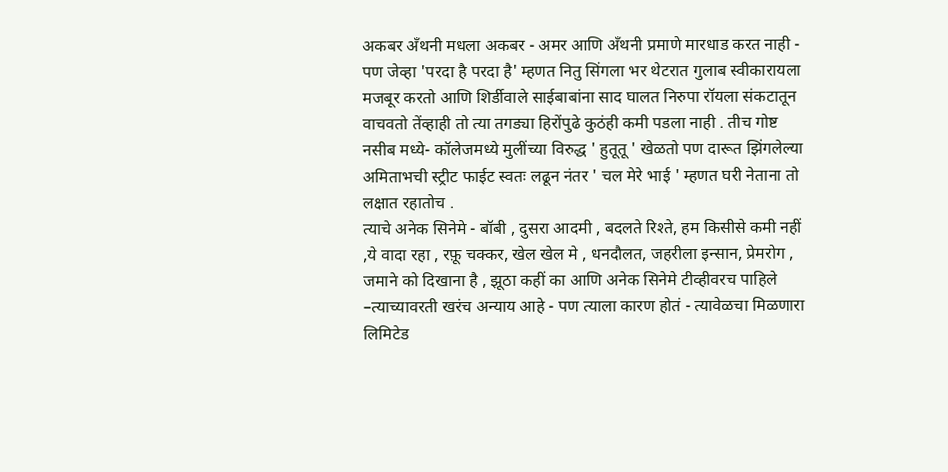अकबर अँथनी मधला अकबर - अमर आणि अँथनी प्रमाणे मारधाड करत नाही - पण जेव्हा 'परदा है परदा है' म्हणत नितु सिंगला भर थेटरात गुलाब स्वीकारायला मजबूर करतो आणि शिर्डीवाले साईबाबांना साद घालत निरुपा रॉयला संकटातून वाचवतो तेंव्हाही तो त्या तगड्या हिरोंपुढे कुठंही कमी पडला नाही . तीच गोष्ट नसीब मध्ये- कॉलेजमध्ये मुलींच्या विरुद्ध ' हुतूतू ' खेळतो पण दारूत झिंगलेल्या अमिताभची स्ट्रीट फाईट स्वतः लढून नंतर ' चल मेरे भाई ' म्हणत घरी नेताना तो लक्षात रहातोच .
त्याचे अनेक सिनेमे - बॉबी , दुसरा आदमी , बदलते रिश्ते, हम किसीसे कमी नहीं ,ये वादा रहा , रफ़ू चक्कर, खेल खेल मे , धनदौलत, जहरीला इन्सान, प्रेमरोग , जमाने को दिखाना है , झूठा कहीं का आणि अनेक सिनेमे टीव्हीवरच पाहिले –त्याच्यावरती खरंच अन्याय आहे - पण त्याला कारण होतं - त्यावेळचा मिळणारा लिमिटेड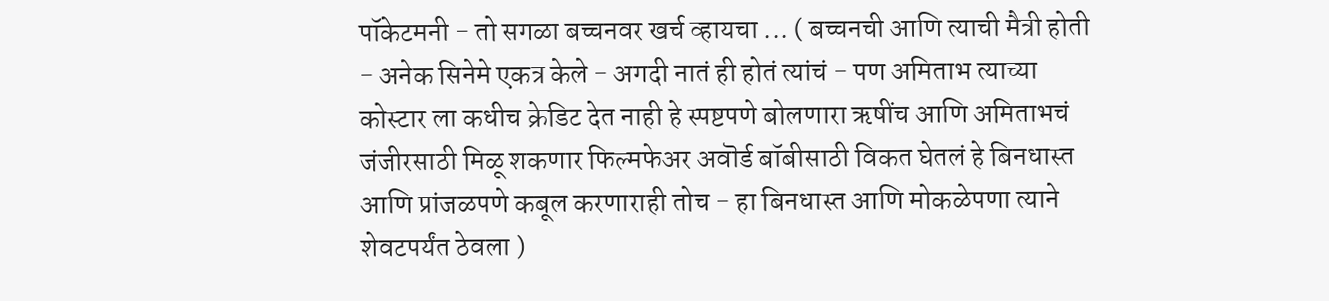पॉकेटमनी - तो सगळा बच्चनवर खर्च व्हायचा ... ( बच्चनची आणि त्याची मैत्री होती - अनेक सिनेमे एकत्र केले - अगदी नातं ही होतं त्यांचं - पण अमिताभ त्याच्या कोस्टार ला कधीच क्रेडिट देत नाही हे स्पष्टपणे बोलणारा ऋषींच आणि अमिताभचं जंजीरसाठी मिळू शकणार फिल्मफेअर अवॊर्ड बॉबीसाठी विकत घेतलं हे बिनधास्त आणि प्रांजळपणे कबूल करणाराही तोच - हा बिनधास्त आणि मोकळेपणा त्याने शेवटपर्यंत ठेवला )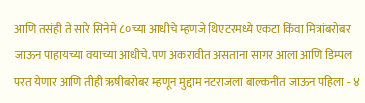आणि तसंही ते सारे सिनेमे ८०च्या आधीचे म्हणजे थिएटरमध्ये एकटा किंवा मित्रांबरोबर जाऊन पाहायच्या वयाच्या आधीचे. पण अकरावीत असताना सागर आला आणि डिम्पल परत येणार आणि तीही ऋषीबरोबर म्हणून मुद्दाम नटराजला बाल्कनीत जाऊन पहिला - ४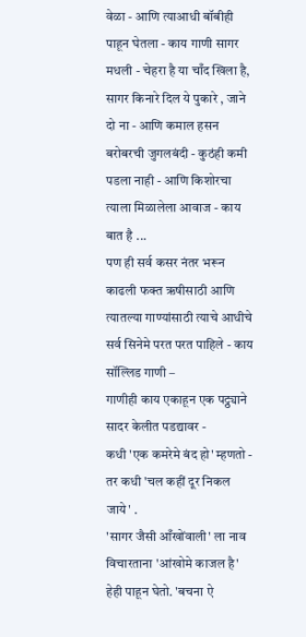वेळा - आणि त्याआधी बॉबीही पाहून घेतला - काय गाणी सागर मधली - चेहरा है या चाँद खिला है, सागर किनारे दिल ये पुकारे , जाने दो ना - आणि कमाल हसन बरोबरची जुगलबंदी - कुठंही कमी पडला नाही - आणि किशोरचा त्याला मिळालेला आवाज - काय बात है ...
पण ही सर्व कसर नंतर भरून काढली फक्त ऋषीसाठी आणि त्यातल्या गाण्यांसाठी त्याचे आधीचे सर्व सिनेमे परत परत पाहिले - काय सॉल्लिड गाणी –
गाणीही काय एकाहून एक पट्ठ्याने सादर केलीत पडद्यावर -
कधी 'एक कमरेमे बंद हो' म्हणतो - तर कधी 'चल कहीं दूर निकल जाये' .
'सागर जैसी आँखोंवाली' ला नाव विचारताना 'आंखोमे काजल है' हेही पाहून घेतो. 'बचना ऐ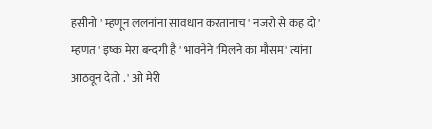हसीनो ' म्हणून ललनांना सावधान करतानाच ' नजरो से कह दो ' म्हणत ' इष्क मेरा बन्दगी है ' भावनेने 'मिलने का मौसम' त्यांना आठवून देतो . ' ओ मेरी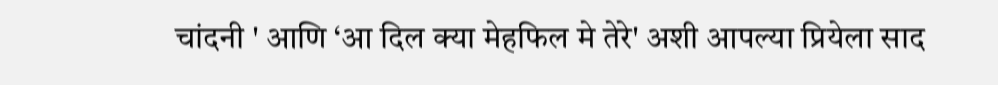चांदनी ' आणि ‘आ दिल क्या मेहफिल मे तेरे' अशी आपल्या प्रियेला साद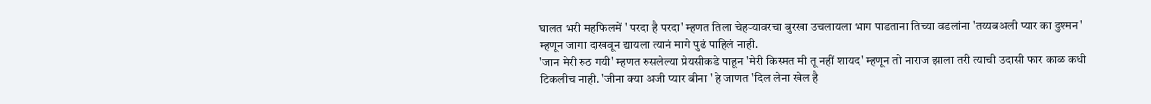घालत भरी महफिलमें ' परदा है परदा' म्हणत तिला चेहऱ्यावरचा बुरखा उचलायला भाग पाडताना तिच्या वडलांना 'तय्यबअली प्यार का दुश्मन' म्हणून जागा दाखवून द्यायला त्यानं मागे पुढं पाहिलं नाही.
'जान मेरी रुठ गयी' म्हणत रुसलेल्या प्रेयसीकडे पाहून 'मेरी किस्मत मी तू नहीं शायद' म्हणून तो नाराज झाला तरी त्याची उदासी फार काळ कधी टिकलीच नाही. 'जीना क्या अजी प्यार बीना ' हे जाणत 'दिल लेना खेल है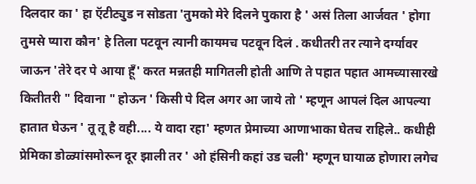दिलदार का ' हा ऍटीट्युड न सोडता 'तुमको मेरे दिलने पुकारा है ' असं तिला आर्जवत ' होगा तुमसे प्यारा कौन' हे तिला पटवून त्यानी कायमच पटवून दिलं . कधीतरी तर त्याने दर्ग्यावर जाऊन 'तेरे दर पे आया हूँ' करत मन्नतही मागितली होती आणि ते पहात पहात आमच्यासारखे कितीतरी " दिवाना " होऊन ' किसी पे दिल अगर आ जाये तो ' म्हणून आपलं दिल आपल्या हातात घेऊन ' तू तू है वही.... ये वादा रहा' म्हणत प्रेमाच्या आणाभाका घेतच राहिले.. कधीही प्रेमिका डोळ्यांसमोरून दूर झाली तर ' ओ हंसिनी कहां उड चली' म्हणून घायाळ होणारा लगेच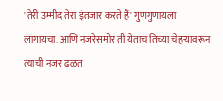'तेरी उम्मीद तेरा इंतजार करते हैं' गुणगुणायला लागायचा. आणि नजरेसमोर ती येताच तिच्या चेहऱ्यावरून त्याची नजर ढळत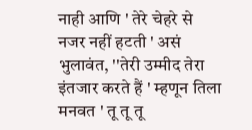नाही आणि ' तेरे चेहरे से नजर नहीं हटती ' असं भुलावंत, ''तेरी उम्मीद तेरा इंतजार करते हैं ' म्हणून तिला मनवत ' तू तू तू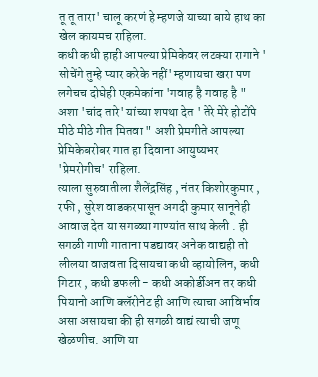तू तू तारा' चालू करणं हे म्हणजे याच्या बाये हाथ का खेल कायमच राहिला.
कधी कधी हाही आपल्या प्रेमिकेवर लटक्या रागाने ' सोचेंगे तुम्हे प्यार करेके नहीं' म्हणायचा खरा पण लगेचच दोघेही एकमेकांना 'गवाह है गवाह है " अशा 'चांद तारे' यांच्या शपथा देत ' तेरे मेरे होटोंपे मीठे मीठे गीत मितवा " अशी प्रेमगीते आपल्या प्रेमिकेबरोबर गात हा दिवाना आयुष्यभर 'प्रेमरोगीच' राहिला.
त्याला सुरुवातीला शैलेंद्रसिंह , नंतर किशोरकुमार , रफी , सुरेश वाडकरपासून अगदी कुमार सानूनेही आवाज देत या सगळ्या गाण्यांत साथ केली . ही सगळी गाणी गाताना पडद्यावर अनेक वाद्यही तो लीलया वाजवता दिसायचा कधी व्हायोलिन, कधी गिटार , कधी डफली - कधी अकोर्डीअन तर कधी पियानो आणि क्लॅरोनेट ही आणि त्याचा आविर्भाव असा असायचा की ही सगळी वाद्यं त्याची जणू खेळणीच. आणि या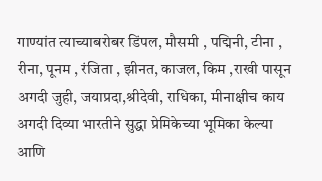गाण्यांत त्याच्याबरोबर डिंपल, मौसमी , पद्मिनी, टीना , रीना, पूनम , रंजिता , झीनत, काजल, किम ,राखी पासून अगदी जुही, जयाप्रदा,श्रीदेवी, राधिका, मीनाक्षीच काय अगदी दिव्या भारतीने सुद्धा प्रेमिकेच्या भूमिका केल्या आणि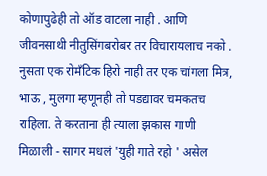कोणापुढेही तो ऑड वाटला नाही . आणि जीवनसाथी नीतुसिंगबरोबर तर विचारायलाच नको .
नुसता एक रोमँटिक हिरो नाही तर एक चांगला मित्र, भाऊ , मुलगा म्हणूनही तो पडद्यावर चमकतच राहिला. ते करताना ही त्याला झकास गाणी मिळाली - सागर मधलं 'युही गाते रहो ' असेल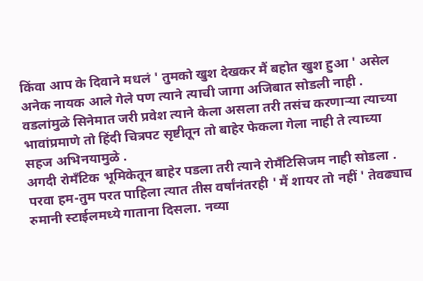किंवा आप के दिवाने मधलं ' तुमको खुश देखकर मैं बहोत खुश हुआ ' असेल
अनेक नायक आले गेले पण त्याने त्याची जागा अजिबात सोडली नाही . वडलांमुळे सिनेमात जरी प्रवेश त्याने केला असला तरी तसंच करणाऱ्या त्याच्या भावांप्रमाणे तो हिंदी चित्रपट सृष्टीतून तो बाहेर फेकला गेला नाही ते त्याच्या सहज अभिनयामुळे .
अगदी रोमँटिक भूमिकेतून बाहेर पडला तरी त्याने रोमँटिसिजम नाही सोडला . परवा हम-तुम परत पाहिला त्यात तीस वर्षांनंतरही ' मैं शायर तो नहीं ' तेवढ्याच रुमानी स्टाईलमध्ये गाताना दिसला. नव्या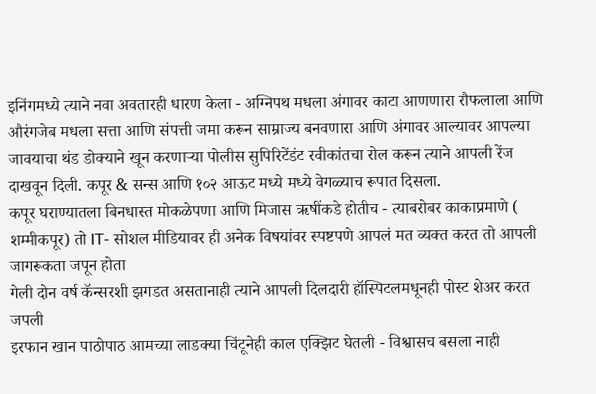इनिंगमध्ये त्याने नवा अवतारही धारण केला - अग्निपथ मधला अंगावर काटा आणणारा रौफलाला आणि औरंगजेब मधला सत्ता आणि संपत्ती जमा करून साम्राज्य बनवणारा आणि अंगावर आल्यावर आपल्या जावयाचा थंड डोक्याने खून करणाऱ्या पोलीस सुपिरिटेंडंट रवीकांतचा रोल करून त्याने आपली रेंज दाखवून दिली. कपूर & सन्स आणि १०२ आऊट मध्ये मध्ये वेगळ्याच रूपात दिसला.
कपूर घराण्यातला बिनधास्त मोकळेपणा आणि मिजास ऋषींकडे होतीच - त्याबरोबर काकाप्रमाणे ( शम्मीकपूर) तो IT- सोशल मीडियावर ही अनेक विषयांवर स्पष्टपणे आपलं मत व्यक्त करत तो आपली जागरूकता जपून होता
गेली दोन वर्ष कॅन्सरशी झगडत असतानाही त्याने आपली दिलदारी हॉस्पिटलमधूनही पोस्ट शेअर करत जपली
इरफान खान पाठोपाठ आमच्या लाडक्या चिंटूनेही काल एक्झिट घेतली - विश्वासच बसला नाही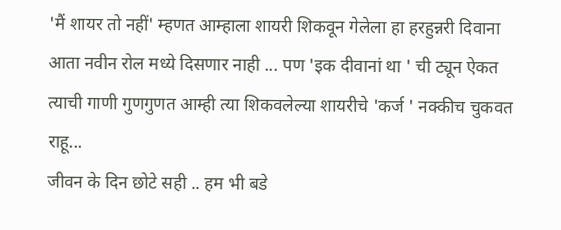'मैं शायर तो नहीं' म्हणत आम्हाला शायरी शिकवून गेलेला हा हरहुन्नरी दिवाना आता नवीन रोल मध्ये दिसणार नाही ... पण 'इक दीवानां था ' ची ट्यून ऐकत त्याची गाणी गुणगुणत आम्ही त्या शिकवलेल्या शायरीचे 'कर्ज ' नक्कीच चुकवत राहू...
जीवन के दिन छोटे सही .. हम भी बडे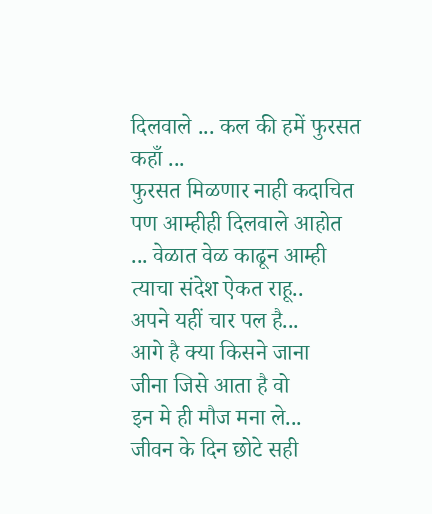दिलवाले ... कल की हमें फुरसत कहाँ ...
फुरसत मिळणार नाही कदाचित पण आम्हीही दिलवाले आहोत ... वेळात वेळ काढून आम्ही त्याचा संदेश ऐकत राहू..
अपने यहीं चार पल है...
आगे है क्या किसने जाना
जीना जिसे आता है वो
इन मे ही मौज मना ले...
जीवन के दिन छोटे सही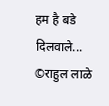हम है बडे दिलवाले...
©राहुल लाळे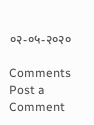०२-०५-२०२०

Comments
Post a Comment